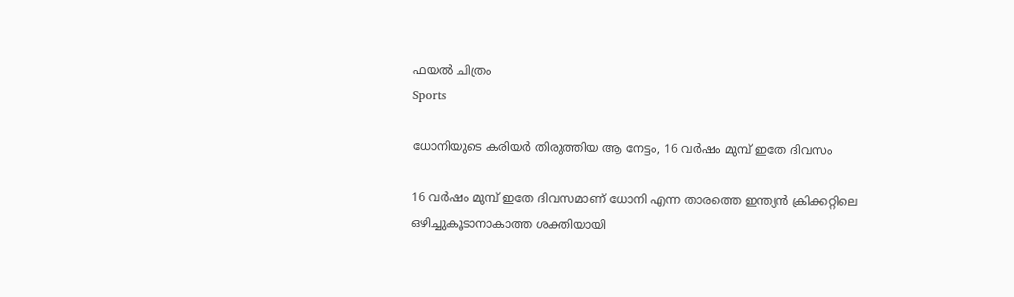ഫയൽ ചിത്രം
Sports

ധോനിയുടെ കരിയർ തിരുത്തിയ ആ നേട്ടം, 16 വർഷം മുമ്പ് ഇതേ ദിവസം

16 വർഷം മുമ്പ് ഇതേ ദിവസമാണ് ധോനി എന്ന താരത്തെ ഇന്ത്യൻ ക്രിക്കറ്റിലെ ഒഴിച്ചുകൂടാനാകാത്ത ശക്തിയായി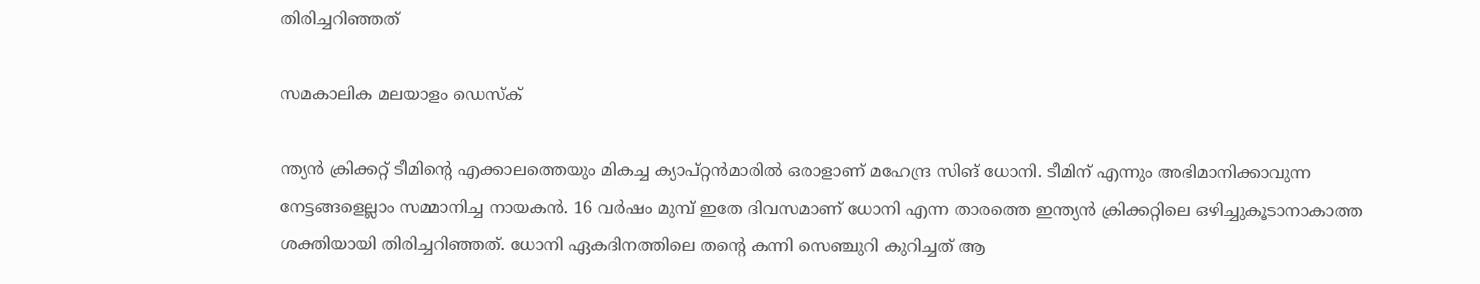തിരിച്ചറിഞ്ഞത്

സമകാലിക മലയാളം ഡെസ്ക്

ന്ത്യൻ ക്രിക്കറ്റ് ടീമിന്റെ എക്കാലത്തെയും മികച്ച ക്യാപ്റ്റൻമാരിൽ ഒരാളാണ് മഹേന്ദ്ര സിങ് ധോനി. ടീമിന് എന്നും അഭിമാനിക്കാവുന്ന നേട്ടങ്ങളെല്ലാം സമ്മാനിച്ച നായകൻ. 16 വർഷം മുമ്പ് ഇതേ ദിവസമാണ് ധോനി എന്ന താരത്തെ ഇന്ത്യൻ ക്രിക്കറ്റിലെ ഒഴിച്ചുകൂടാനാകാത്ത ശക്തിയായി തിരിച്ചറിഞ്ഞത്. ധോനി ഏകദിനത്തിലെ തന്റെ കന്നി സെഞ്ചുറി കുറിച്ചത് ആ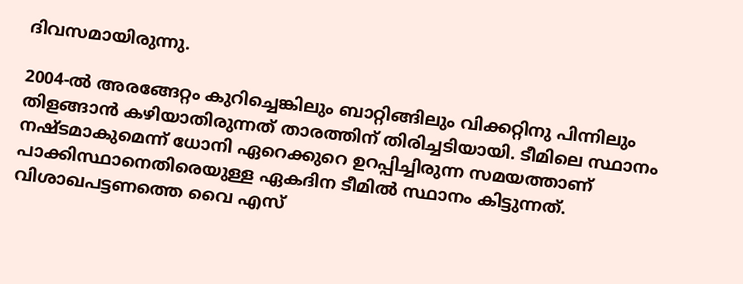ദിവസമായിരുന്നു.

2004-ൽ അരങ്ങേറ്റം കുറിച്ചെങ്കിലും ബാറ്റിങ്ങിലും വിക്കറ്റിനു പിന്നിലും തിളങ്ങാൻ കഴിയാതിരുന്നത് താരത്തിന് തിരിച്ചടിയായി. ടീമിലെ സ്ഥാനം നഷ്ടമാകുമെന്ന് ധോനി ഏറെക്കുറെ ഉറപ്പിച്ചിരുന്ന സമയത്താണ് പാക്കിസ്ഥാനെതിരെയുള്ള ഏകദിന ടീമിൽ സ്ഥാനം കിട്ടുന്നത്. വിശാഖപട്ടണത്തെ വൈ എസ്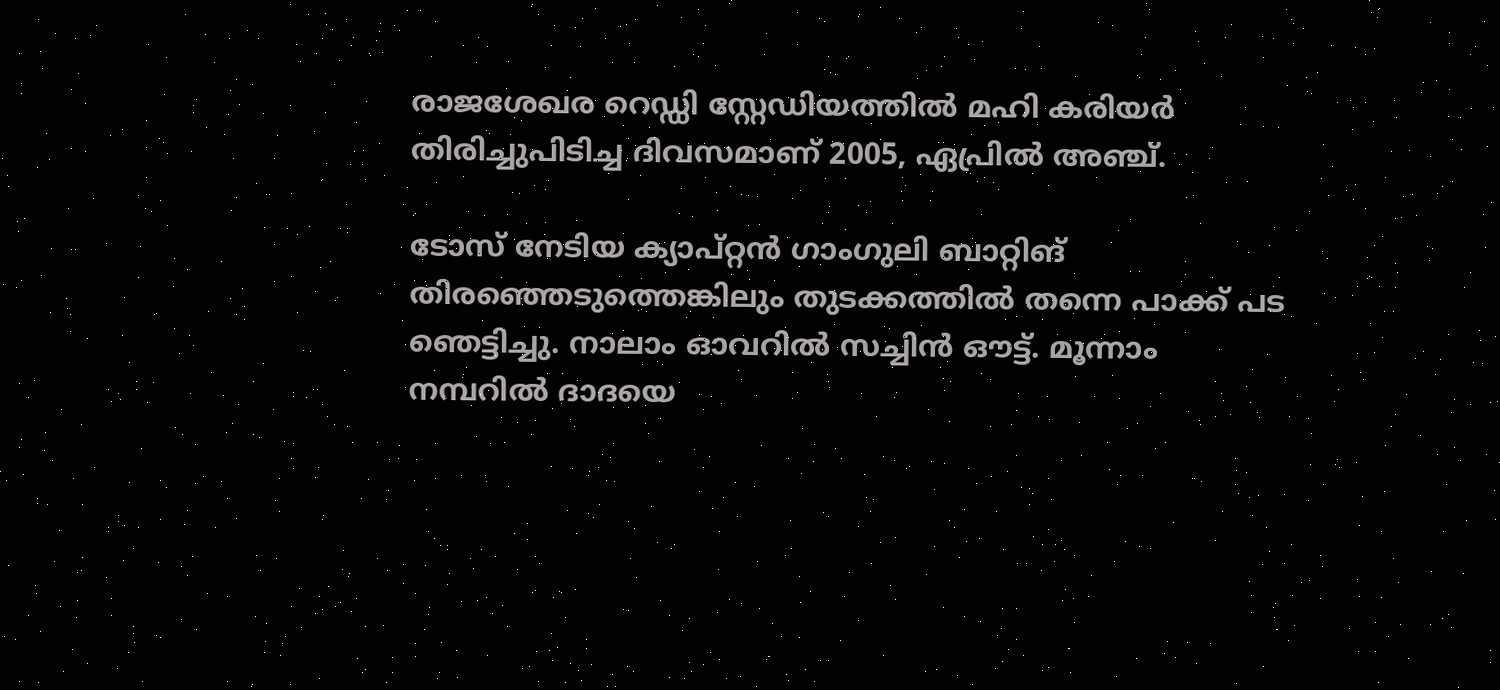രാജശേഖര റെഡ്ഡി സ്റ്റേഡിയത്തിൽ മഹി കരിയർ തിരിച്ചുപിടിച്ച ദിവസമാണ് 2005, ഏപ്രിൽ അഞ്ച്.

ടോസ് നേടിയ ക്യാപ്റ്റൻ ഗാംഗുലി ബാറ്റിങ് തിരഞ്ഞെടു‍ത്തെങ്കിലും തുടക്കത്തിൽ തന്നെ പാക്ക് പട ഞെട്ടിച്ചു. നാലാം ഓവറിൽ സച്ചിൻ ഔട്ട്. മൂന്നാം നമ്പറിൽ ദാദയെ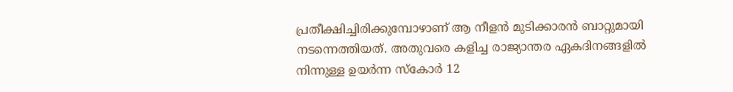പ്രതീക്ഷിച്ചിരിക്കുമ്പോഴാണ് ആ നീളൻ മുടിക്കാരൻ ബാറ്റുമായി നടന്നെത്തിയത്. അതുവരെ കളിച്ച രാജ്യാന്തര ഏകദിനങ്ങളിൽ നിന്നുള്ള ഉയർന്ന സ്കോർ 12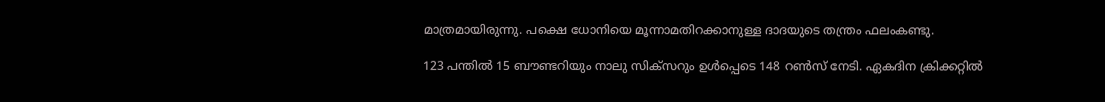മാത്രമായിരുന്നു. പക്ഷെ ധോനിയെ മൂന്നാമതിറക്കാനുള്ള ദാദയുടെ തന്ത്രം ഫലംകണ്ടു.

123 പന്തിൽ 15 ബൗണ്ടറിയും നാലു സിക്‌സറും ഉൾപ്പെടെ 148 റൺസ് നേടി. ഏകദിന ക്രിക്കറ്റിൽ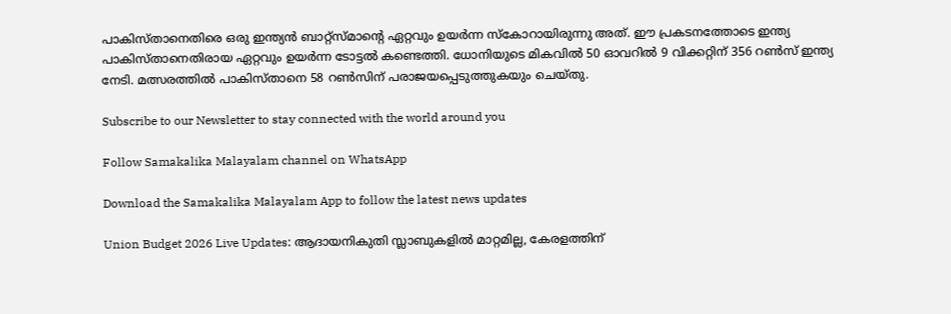പാകിസ്താനെതിരെ ഒരു ഇന്ത്യൻ ബാറ്റ്‌സ്മാന്റെ ഏറ്റവും ഉയർന്ന സ്‌കോറായിരുന്നു അത്. ഈ പ്രകടനത്തോടെ ഇന്ത്യ പാകിസ്താനെതിരായ ഏറ്റവും ഉയർന്ന ടോട്ടൽ കണ്ടെത്തി. ധോനിയുടെ മികവിൽ 50 ഓവറിൽ 9 വിക്കറ്റിന് 356 റൺസ് ഇന്ത്യ നേടി. മത്സരത്തിൽ പാകിസ്താനെ 58 റൺസിന് പരാജയപ്പെടുത്തുകയും ചെയ്തു.

Subscribe to our Newsletter to stay connected with the world around you

Follow Samakalika Malayalam channel on WhatsApp

Download the Samakalika Malayalam App to follow the latest news updates

Union Budget 2026 Live Updates: ആദായനികുതി സ്ലാബുകളില്‍ മാറ്റമില്ല, കേരളത്തിന്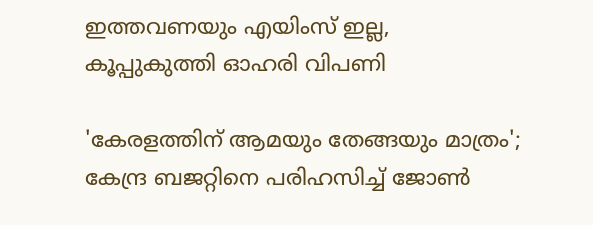ഇത്തവണയും എയിംസ് ഇല്ല, കൂപ്പുകുത്തി ഓഹരി വിപണി

'കേരളത്തിന് ആമയും തേങ്ങയും മാത്രം'; കേന്ദ്ര ബജറ്റിനെ പരിഹസിച്ച് ജോണ്‍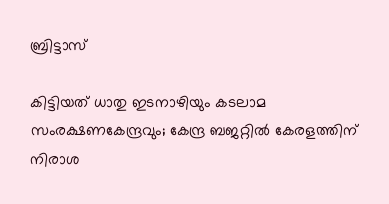ബ്രിട്ടാസ്

കിട്ടിയത് ധാതു ഇടനാഴിയും കടലാമ സംരക്ഷണകേന്ദ്രവും; കേന്ദ്ര ബജറ്റിൽ കേരളത്തിന് നിരാശ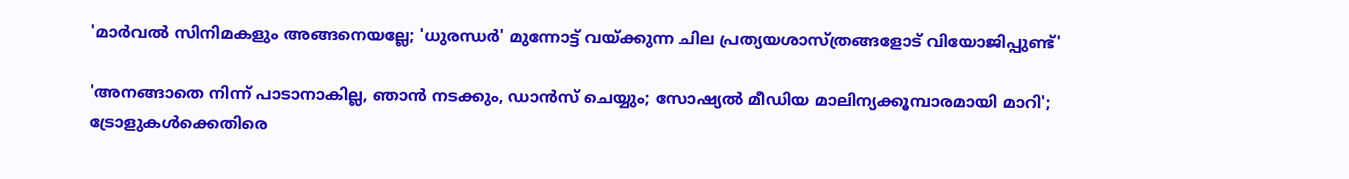'മാർവൽ സിനിമകളും അങ്ങനെയല്ലേ; 'ധുരന്ധർ' മുന്നോട്ട് വയ്ക്കുന്ന ചില പ്രത്യയശാസ്ത്രങ്ങളോട് വിയോജിപ്പുണ്ട്'

'അനങ്ങാതെ നിന്ന് പാടാനാകില്ല, ഞാന്‍ നടക്കും, ഡാന്‍സ് ചെയ്യും; സോഷ്യല്‍ മീഡിയ മാലിന്യക്കൂമ്പാരമായി മാറി'; ട്രോളുകള്‍ക്കെതിരെ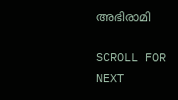അഭിരാമി

SCROLL FOR NEXT